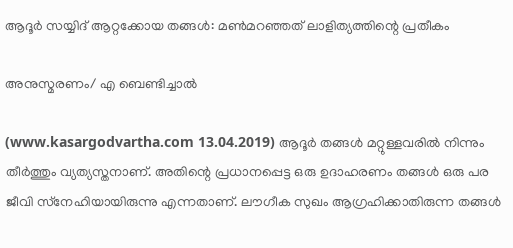ആദൂര്‍ സയ്യിദ് ആറ്റക്കോയ തങ്ങള്‍: മണ്‍മറഞ്ഞത് ലാളിത്യത്തിന്റെ പ്രതീകം

അനുസ്മരണം/ എ ബെണ്ടിച്ചാല്‍

(www.kasargodvartha.com 13.04.2019) ആദൂര്‍ തങ്ങള്‍ മറ്റുള്ളവരില്‍ നിന്നും തീര്‍ത്തും വ്യത്യസ്തനാണ്. അതിന്റെ പ്രധാനപ്പെട്ട ഒരു ഉദാഹരണം തങ്ങള്‍ ഒരു പര ജീവി സ്‌നേഹിയായിരുന്നു എന്നതാണ്. ലൗഗീക സുഖം ആഗ്രഹിക്കാതിരുന്ന തങ്ങള്‍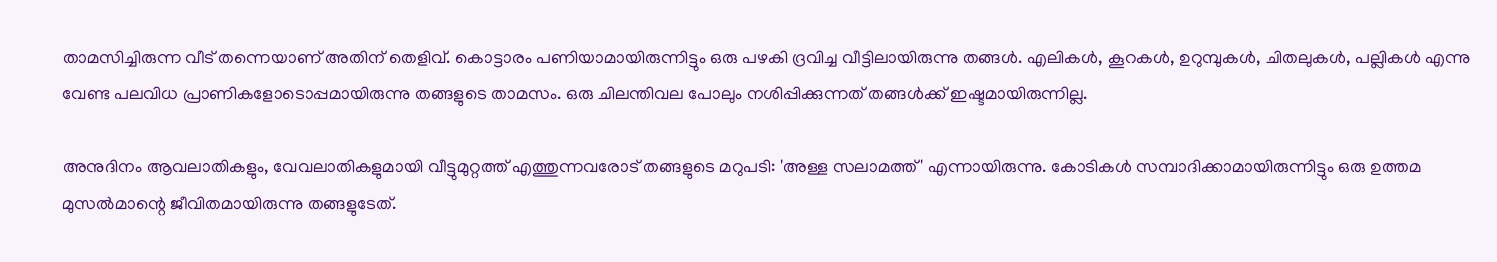താമസിച്ചിരുന്ന വീട് തന്നെയാണ് അതിന് തെളിവ്. കൊട്ടാരം പണിയാമായിരുന്നിട്ടും ഒരു പഴകി ദ്രവിച്ച വീട്ടിലായിരുന്നു തങ്ങള്‍. എലികള്‍, കൂറകള്‍, ഉറുമ്പുകള്‍, ചിതലുകള്‍, പല്ലികള്‍ എന്നു വേണ്ട പലവിധ പ്രാണികളോടൊപ്പമായിരുന്നു തങ്ങളുടെ താമസം. ഒരു ചിലന്തിവല പോലും നശിപ്പിക്കുന്നത് തങ്ങള്‍ക്ക് ഇഷ്ടമായിരുന്നില്ല.

അനുദിനം ആവലാതികളും, വേവലാതികളുമായി വീട്ടുമുറ്റത്ത് എത്തുന്നവരോട് തങ്ങളുടെ മറുപടി: 'അള്ള സലാമത്ത്' എന്നായിരുന്നു. കോടികള്‍ സമ്പാദിക്കാമായിരുന്നിട്ടും ഒരു ഉത്തമ മുസല്‍മാന്റെ ജീവിതമായിരുന്നു തങ്ങളുടേത്.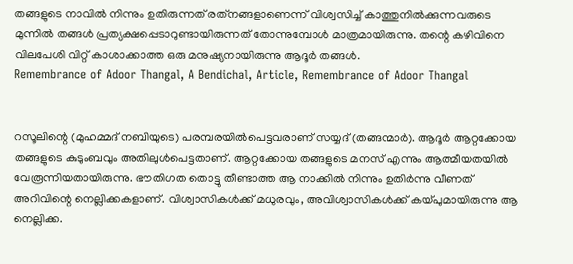തങ്ങളുടെ നാവില്‍ നിന്നും ഉതിരുന്നത് രത്‌നങ്ങളാണെന്ന് വിശ്വസിച്ച് കാത്തുനില്‍ക്കുന്നവരുടെ മുന്നില്‍ തങ്ങള്‍ പ്രത്യക്ഷപ്പെടാറുണ്ടായിരുന്നത് തോന്നുമ്പോള്‍ മാത്രമായിരുന്നു. തന്റെ കഴിവിനെ വിലപേശി വിറ്റ് കാശാക്കാത്ത ഒരു മനുഷ്യനായിരുന്നു ആദൂര്‍ തങ്ങള്‍.
Remembrance of Adoor Thangal, A Bendichal, Article, Remembrance of Adoor Thangal


റസൂലിന്റെ (മുഹമ്മദ് നബിയുടെ) പരമ്പരയില്‍പെട്ടവരാണ് സയ്യദ് (തങ്ങന്മാര്‍). ആദൂര്‍ ആറ്റക്കോയ തങ്ങളുടെ കുടുംബവും അതിലുള്‍പെട്ടതാണ്. ആറ്റക്കോയ തങ്ങളുടെ മനസ് എന്നും ആത്മീയതയില്‍ വേരൂന്നിയതായിരുന്നു. ഭൗതിഗത തൊട്ടു തീണ്ടാത്ത ആ നാക്കില്‍ നിന്നും ഉതിര്‍ന്നു വീണത് അറിവിന്റെ നെല്ലിക്കകളാണ്. വിശ്വാസികള്‍ക്ക് മധുരവും, അവിശ്വാസികള്‍ക്ക് കയ്പുമായിരുന്നു ആ നെല്ലിക്ക.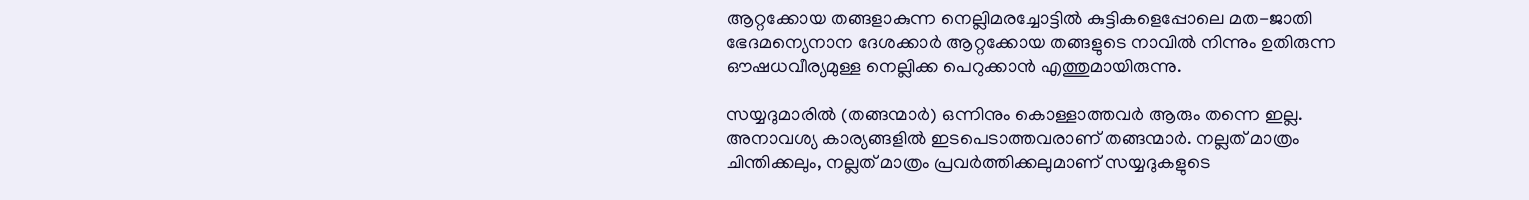ആറ്റക്കോയ തങ്ങളാകുന്ന നെല്ലിമരച്ചോട്ടില്‍ കുട്ടികളെപ്പോലെ മത-ജാതി ഭേദമന്യെനാന ദേശക്കാര്‍ ആറ്റക്കോയ തങ്ങളുടെ നാവില്‍ നിന്നും ഉതിരുന്ന ഔഷധവീര്യമുള്ള നെല്ലിക്ക പെറുക്കാന്‍ എത്തുമായിരുന്നു.

സയ്യദുമാരില്‍ (തങ്ങന്മാര്‍) ഒന്നിനും കൊള്ളാത്തവര്‍ ആരും തന്നെ ഇല്ല. അനാവശ്യ കാര്യങ്ങളില്‍ ഇടപെടാത്തവരാണ് തങ്ങന്മാര്‍. നല്ലത് മാത്രം ചിന്തിക്കലും, നല്ലത് മാത്രം പ്രവര്‍ത്തിക്കലുമാണ് സയ്യദുകളുടെ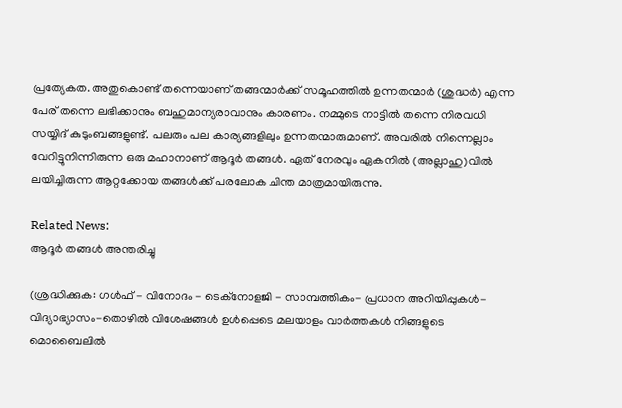പ്രത്യേകത. അതുകൊണ്ട് തന്നെയാണ് തങ്ങന്മാര്‍ക്ക് സമൂഹത്തില്‍ ഉന്നതന്മാര്‍ (ശുദ്ധര്‍) എന്ന പേര് തന്നെ ലഭിക്കാനും ബഹുമാന്യരാവാനും കാരണം. നമ്മുടെ നാട്ടില്‍ തന്നെ നിരവധി സയ്യിദ് കുടുംബങ്ങളുണ്ട്. പലരും പല കാര്യങ്ങളിലും ഉന്നതന്മാരുമാണ്. അവരില്‍ നിന്നെല്ലാം വേറിട്ടുനിന്നിരുന്ന ഒരു മഹാനാണ് ആദൂര്‍ തങ്ങള്‍. ഏത് നേരവും ഏകനില്‍ (അല്ലാഹു)വില്‍ ലയിച്ചിരുന്ന ആറ്റക്കോയ തങ്ങള്‍ക്ക് പരലോക ചിന്ത മാത്രമായിരുന്നു.

Related News:
ആദൂര്‍ തങ്ങള്‍ അന്തരിച്ചു

(ശ്രദ്ധിക്കുക: ഗൾഫ് - വിനോദം - ടെക്നോളജി - സാമ്പത്തികം- പ്രധാന അറിയിപ്പുകൾ-വിദ്യാഭ്യാസം-തൊഴിൽ വിശേഷങ്ങൾ ഉൾപ്പെടെ മലയാളം വാർത്തകൾ നിങ്ങളുടെ മൊബൈലിൽ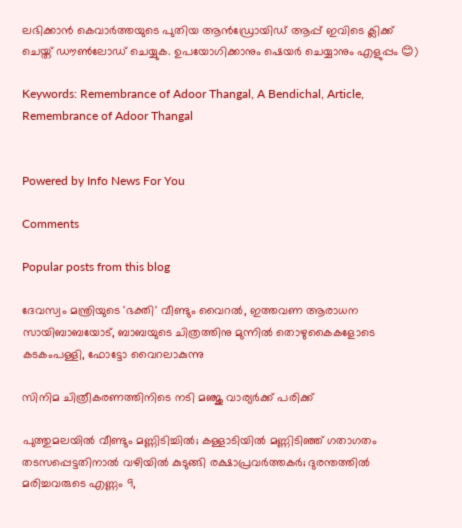ലഭിക്കാൻ കെവാർത്തയുടെ പുതിയ ആൻഡ്രോയിഡ് ആപ്പ് ഇവിടെ ക്ലിക്ക് ചെയ്ത് ഡൗൺലോഡ് ചെയ്യുക. ഉപയോഗിക്കാനും ഷെയർ ചെയ്യാനും എളുപ്പം 😊)

Keywords: Remembrance of Adoor Thangal, A Bendichal, Article, Remembrance of Adoor Thangal


Powered by Info News For You

Comments

Popular posts from this blog

ദേവസ്വം മന്ത്രിയുടെ 'ഭക്തി' വീണ്ടും വൈറല്‍, ഇത്തവണ ആരാധന സായിബാബയോട്, ബാബയുടെ ചിത്രത്തിനു മുന്നില്‍ തൊഴുകൈകളോടെ കടകംപള്ളി, ഫോട്ടോ വൈറലാകുന്നു

സിനിമ ചിത്രീകരണത്തിനിടെ നടി മഞ്ജു വാര്യര്‍ക്ക് പരിക്ക്

പുത്തുമലയില്‍ വീണ്ടും മണ്ണിടിച്ചില്‍; കള്ളാടിയില്‍ മണ്ണിടിഞ്ഞ് ഗതാഗതം തടസപ്പെട്ടതിനാല്‍ വഴിയില്‍ കുടുങ്ങി രക്ഷാപ്രവര്‍ത്തകര്‍; ദുരന്തത്തില്‍ മരിച്ചവരുടെ എണ്ണം 9,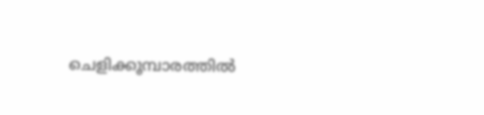ചെളിക്കൂമ്പാരത്തില്‍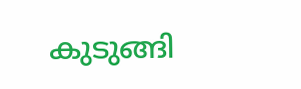കുടുങ്ങി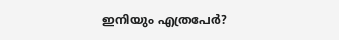ഇനിയും എത്രപേര്‍?